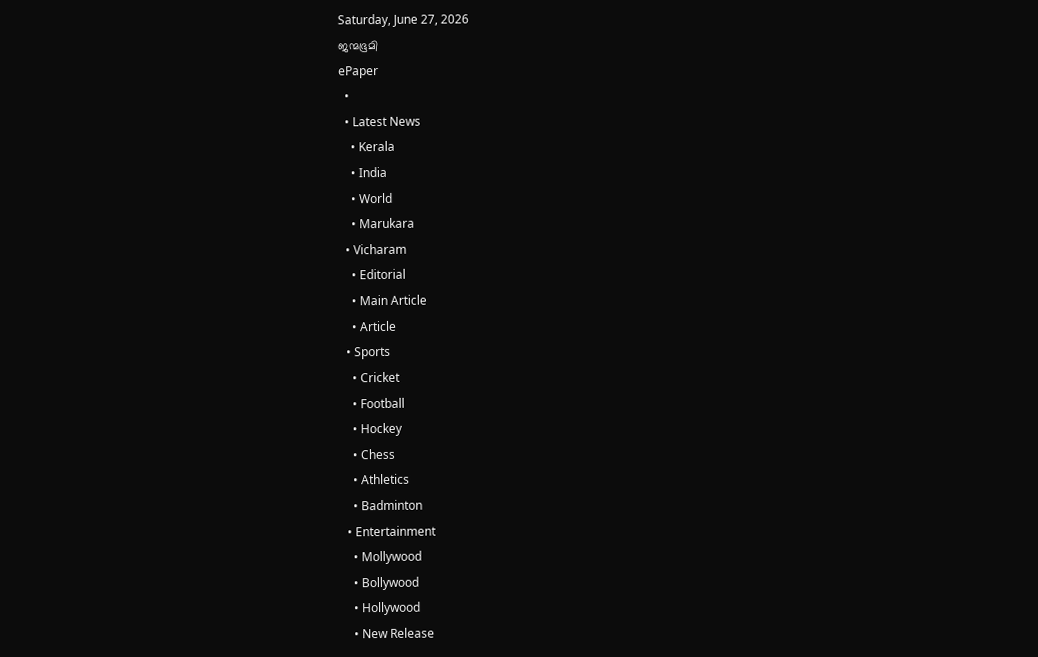Saturday, June 27, 2026
ജന്മഭൂമി
ePaper
  •
  • Latest News
    • Kerala
    • India
    • World
    • Marukara
  • Vicharam
    • Editorial
    • Main Article
    • Article
  • Sports
    • Cricket
    • Football
    • Hockey
    • Chess
    • Athletics
    • Badminton
  • Entertainment
    • Mollywood
    • Bollywood
    • Hollywood
    • New Release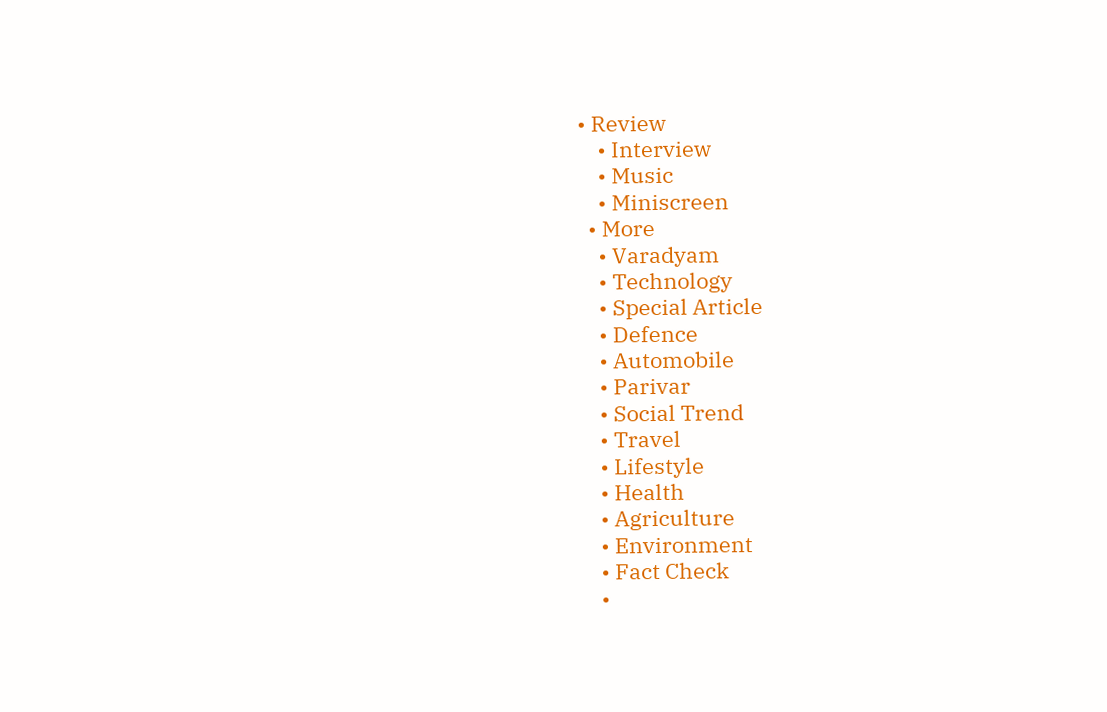• Review
    • Interview
    • Music
    • Miniscreen
  • More
    • Varadyam
    • Technology
    • Special Article
    • Defence
    • Automobile
    • Parivar
    • Social Trend
    • Travel
    • Lifestyle
    • Health
    • Agriculture
    • Environment
    • Fact Check
    •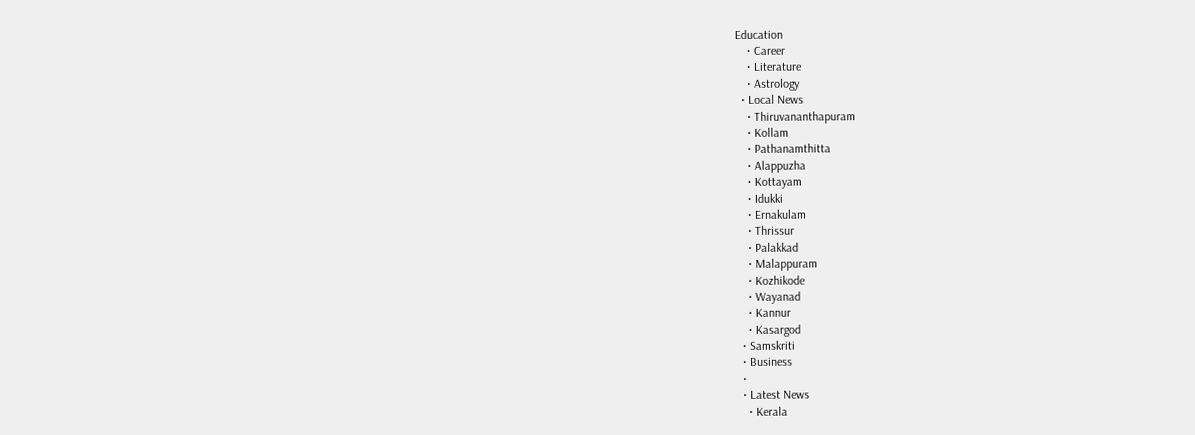Education
    • Career
    • Literature
    • Astrology
  • Local News
    • Thiruvananthapuram
    • Kollam
    • Pathanamthitta
    • Alappuzha
    • Kottayam
    • Idukki
    • Ernakulam
    • Thrissur
    • Palakkad
    • Malappuram
    • Kozhikode
    • Wayanad
    • Kannur
    • Kasargod
  • Samskriti
  • Business
  •
  • Latest News
    • Kerala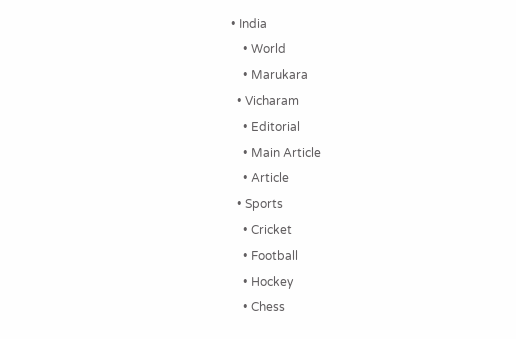• India
    • World
    • Marukara
  • Vicharam
    • Editorial
    • Main Article
    • Article
  • Sports
    • Cricket
    • Football
    • Hockey
    • Chess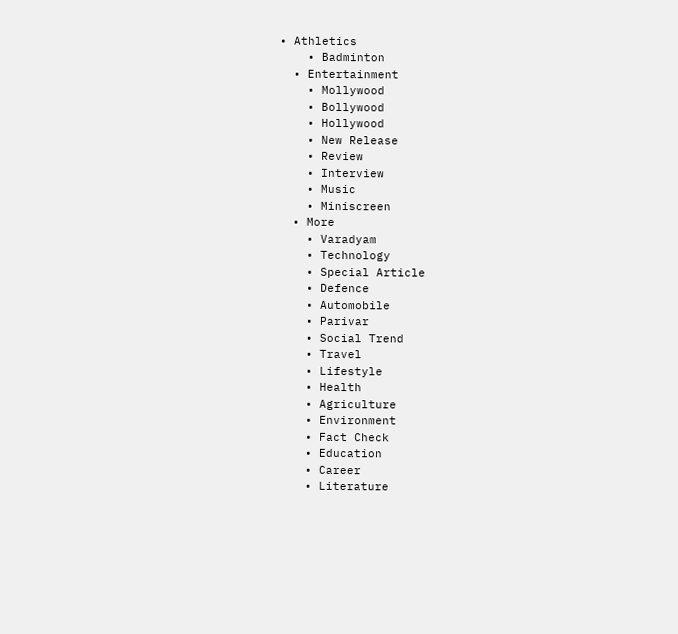• Athletics
    • Badminton
  • Entertainment
    • Mollywood
    • Bollywood
    • Hollywood
    • New Release
    • Review
    • Interview
    • Music
    • Miniscreen
  • More
    • Varadyam
    • Technology
    • Special Article
    • Defence
    • Automobile
    • Parivar
    • Social Trend
    • Travel
    • Lifestyle
    • Health
    • Agriculture
    • Environment
    • Fact Check
    • Education
    • Career
    • Literature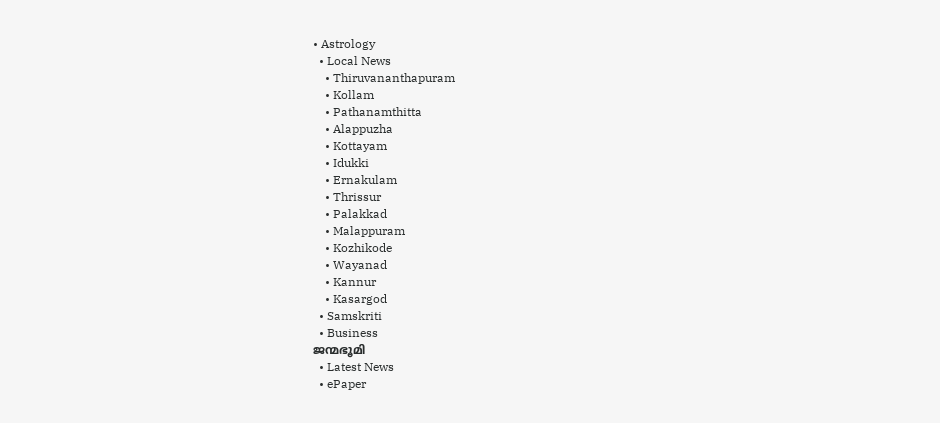• Astrology
  • Local News
    • Thiruvananthapuram
    • Kollam
    • Pathanamthitta
    • Alappuzha
    • Kottayam
    • Idukki
    • Ernakulam
    • Thrissur
    • Palakkad
    • Malappuram
    • Kozhikode
    • Wayanad
    • Kannur
    • Kasargod
  • Samskriti
  • Business
ജന്മഭൂമി
  • Latest News
  • ePaper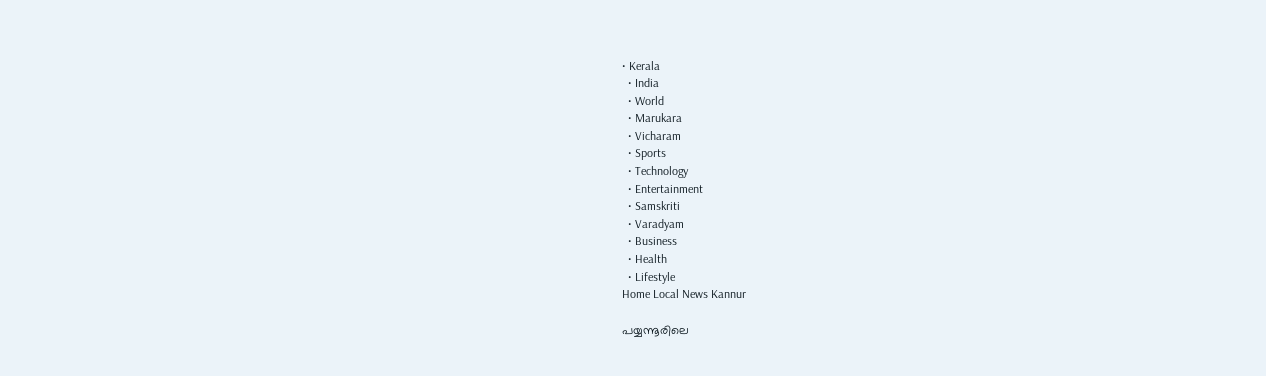• Kerala
  • India
  • World
  • Marukara
  • Vicharam
  • Sports
  • Technology
  • Entertainment
  • Samskriti
  • Varadyam
  • Business
  • Health
  • Lifestyle
Home Local News Kannur

പയ്യന്നൂരിലെ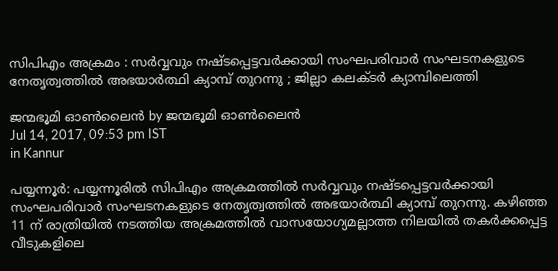സിപിഎം അക്രമം : സര്‍വ്വവും നഷ്ടപ്പെട്ടവര്‍ക്കായി സംഘപരിവാര്‍ സംഘടനകളുടെ നേതൃത്വത്തില്‍ അഭയാര്‍ത്ഥി ക്യാമ്പ് തുറന്നു ; ജില്ലാ കലക്ടര്‍ ക്യാമ്പിലെത്തി

ജന്മഭൂമി ഓണ്‍ലൈന്‍ by ജന്മഭൂമി ഓണ്‍ലൈന്‍
Jul 14, 2017, 09:53 pm IST
in Kannur

പയ്യന്നൂര്‍: പയ്യന്നൂരില്‍ സിപിഎം അക്രമത്തില്‍ സര്‍വ്വവും നഷ്ടപ്പെട്ടവര്‍ക്കായി സംഘപരിവാര്‍ സംഘടനകളുടെ നേതൃത്വത്തില്‍ അഭയാര്‍ത്ഥി ക്യാമ്പ് തുറന്നു. കഴിഞ്ഞ 11 ന് രാത്രിയില്‍ നടത്തിയ അക്രമത്തില്‍ വാസയോഗ്യമല്ലാത്ത നിലയില്‍ തകര്‍ക്കപ്പെട്ട വീടുകളിലെ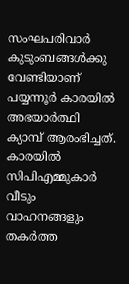സംഘപരിവാര്‍ കുടുംബങ്ങള്‍ക്കു വേണ്ടിയാണ് പയ്യന്നൂര്‍ കാരയില്‍ അഭയാര്‍ത്ഥി ക്യാമ്പ് ആരംഭിച്ചത്. കാരയില്‍ സിപിഎമ്മുകാര്‍ വീടും വാഹനങ്ങളും തകര്‍ത്ത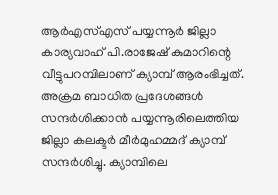ആര്‍എസ്എസ് പയ്യന്നൂര്‍ ജില്ലാ കാര്യവാഹ് പി.രാജേഷ് കുമാറിന്റെ വീട്ടുപറമ്പിലാണ് ക്യാമ്പ് ആരംഭിച്ചത്. അക്രമ ബാധിത പ്രദേശങ്ങള്‍ സന്ദര്‍ശിക്കാന്‍ പയ്യന്നൂരിലെത്തിയ ജില്ലാ കലക്ടര്‍ മീര്‍മുഹമ്മദ് ക്യാമ്പ് സന്ദര്‍ശിച്ചു. ക്യാമ്പിലെ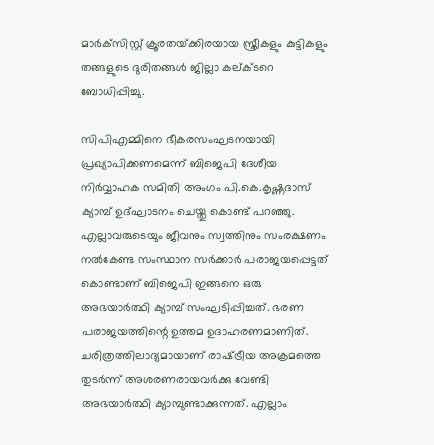മാര്‍ക്‌സിസ്റ്റ് ക്രൂരതയ്‌ക്കിരയായ സ്ത്രീകളും കുട്ടികളും തങ്ങളുടെ ദുരിതങ്ങള്‍ ജില്ലാ കല്ക്ടറെ ബോധിപ്പിച്ചു.

സിപിഎമ്മിനെ ഭീകരസംഘടനയായി പ്രഖ്യാപിക്കണമെന്ന് ബിജെപി ദേശീയ നിര്‍വ്വാഹക സമിതി അംഗം പി.കെ.കൃഷ്ണദാസ് ക്യാമ്പ് ഉദ്ഘാടനം ചെയ്തു കൊണ്ട് പറഞ്ഞു. എല്ലാവരുടെയും ജീവനും സ്വത്തിനും സംരക്ഷണം നല്‍കേണ്ട സംസ്ഥാന സര്‍ക്കാര്‍ പരാജയപ്പെട്ടത് കൊണ്ടാണ് ബിജെപി ഇങ്ങനെ ഒരു അഭയാര്‍ത്ഥി ക്യാമ്പ് സംഘടിപ്പിച്ചത്. ഭരണ പരാജയത്തിന്റെ ഉത്തമ ഉദാഹരണമാണിത്. ചരിത്രത്തിലാദ്യമായാണ് രാഷ്‌ട്രീയ അക്രമത്തെ തുടര്‍ന്ന് അശരണരായവര്‍ക്കു വേണ്ടി അഭയാര്‍ത്ഥി ക്യാമ്പുണ്ടാക്കുന്നത്. എല്ലാം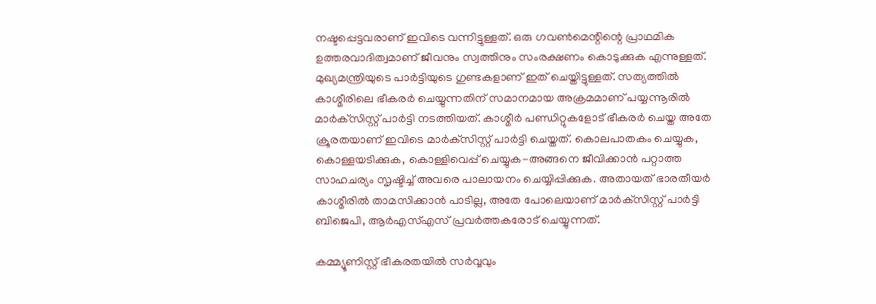നഷ്ടപ്പെട്ടവരാണ് ഇവിടെ വന്നിട്ടുള്ളത്. ഒരു ഗവണ്‍മെന്റിന്റെ പ്രാഥമിക ഉത്തരവാദിത്വമാണ് ജീവനും സ്വത്തിനും സംരക്ഷണം കൊടുക്കുക എന്നുള്ളത്. മുഖ്യമന്ത്രിയുടെ പാര്‍ട്ടിയുടെ ഗുണ്ടകളാണ് ഇത് ചെയ്തിട്ടുള്ളത്. സത്യത്തില്‍ കാശ്മീരിലെ ഭീകരര്‍ ചെയ്യുന്നതിന് സമാനമായ അക്രമമാണ് പയ്യന്നൂരില്‍ മാര്‍ക്‌സിസ്റ്റ് പാര്‍ട്ടി നടത്തിയത്. കാശ്മീര്‍ പണ്ഡിറ്റുകളോട് ഭീകരര്‍ ചെയ്ത അതേ ക്രൂരതയാണ് ഇവിടെ മാര്‍ക്‌സിസ്റ്റ് പാര്‍ട്ടി ചെയ്തത്. കൊലപാതകം ചെയ്യുക, കൊള്ളയടിക്കുക, കൊള്ളിവെപ്പ് ചെയ്യുക-അങ്ങനെ ജീവിക്കാന്‍ പറ്റാത്ത സാഹചര്യം സൃഷ്ടിച്ച് അവരെ പാലായനം ചെയ്യിപ്പിക്കുക. അതായത് ഭാരതീയര്‍ കാശ്മീരില്‍ താമസിക്കാന്‍ പാടില്ല, അതേ പോലെയാണ് മാര്‍ക്‌സിസ്റ്റ് പാര്‍ട്ടി ബിജെപി, ആര്‍എസ്എസ് പ്രവര്‍ത്തകരോട് ചെയ്യുന്നത്.

കമ്മ്യൂണിസ്റ്റ് ഭീകരതയില്‍ സര്‍വ്വവും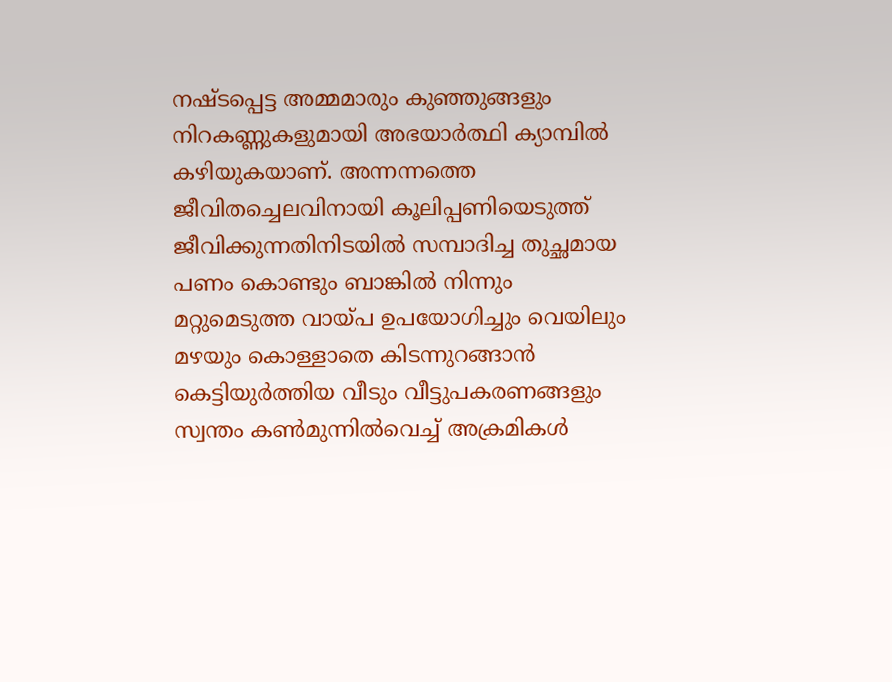നഷ്ടപ്പെട്ട അമ്മമാരും കുഞ്ഞുങ്ങളും നിറകണ്ണുകളുമായി അഭയാര്‍ത്ഥി ക്യാമ്പില്‍ കഴിയുകയാണ്. അന്നന്നത്തെ ജീവിതച്ചെലവിനായി കൂലിപ്പണിയെടുത്ത് ജീവിക്കുന്നതിനിടയില്‍ സമ്പാദിച്ച തുച്ഛമായ പണം കൊണ്ടും ബാങ്കില്‍ നിന്നും മറ്റുമെടുത്ത വായ്‌പ ഉപയോഗിച്ചും വെയിലും മഴയും കൊള്ളാതെ കിടന്നുറങ്ങാന്‍ കെട്ടിയുര്‍ത്തിയ വീടും വീട്ടുപകരണങ്ങളും സ്വന്തം കണ്‍മുന്നില്‍വെച്ച് അക്രമികള്‍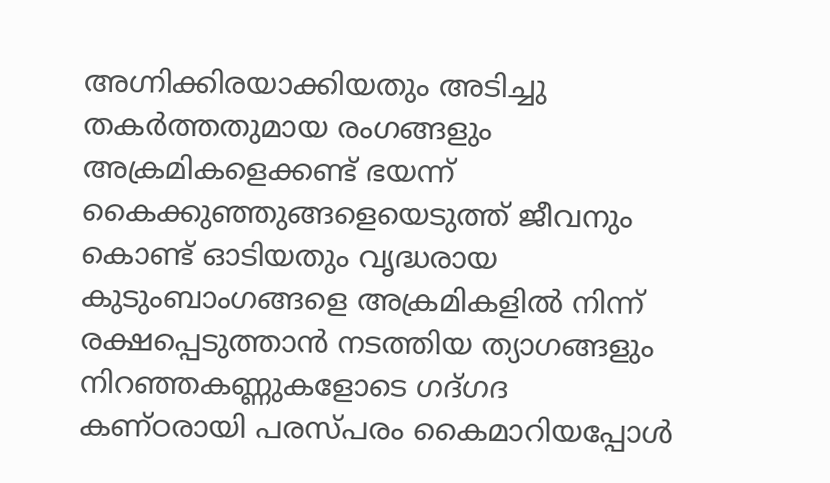അഗ്നിക്കിരയാക്കിയതും അടിച്ചു തകര്‍ത്തതുമായ രംഗങ്ങളും അക്രമികളെക്കണ്ട് ഭയന്ന് കൈക്കുഞ്ഞുങ്ങളെയെടുത്ത് ജീവനും കൊണ്ട് ഓടിയതും വൃദ്ധരായ കുടുംബാംഗങ്ങളെ അക്രമികളില്‍ നിന്ന് രക്ഷപ്പെടുത്താന്‍ നടത്തിയ ത്യാഗങ്ങളും നിറഞ്ഞകണ്ണുകളോടെ ഗദ്ഗദ കണ്ഠരായി പരസ്പരം കൈമാറിയപ്പോള്‍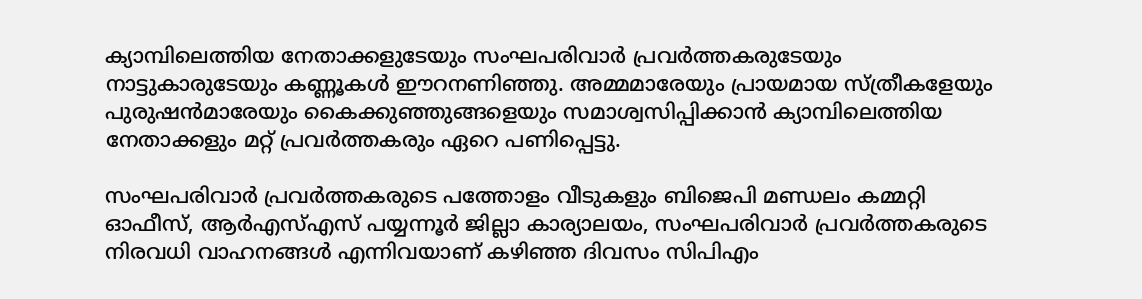ക്യാമ്പിലെത്തിയ നേതാക്കളുടേയും സംഘപരിവാര്‍ പ്രവര്‍ത്തകരുടേയും നാട്ടുകാരുടേയും കണ്ണൂകള്‍ ഈറനണിഞ്ഞു. അമ്മമാരേയും പ്രായമായ സ്ത്രീകളേയും പുരുഷന്‍മാരേയും കൈക്കുഞ്ഞുങ്ങളെയും സമാശ്വസിപ്പിക്കാന്‍ ക്യാമ്പിലെത്തിയ നേതാക്കളും മറ്റ് പ്രവര്‍ത്തകരും ഏറെ പണിപ്പെട്ടു.

സംഘപരിവാര്‍ പ്രവര്‍ത്തകരുടെ പത്തോളം വീടുകളും ബിജെപി മണ്ഡലം കമ്മറ്റി ഓഫീസ്, ആര്‍എസ്എസ് പയ്യന്നൂര്‍ ജില്ലാ കാര്യാലയം, സംഘപരിവാര്‍ പ്രവര്‍ത്തകരുടെ നിരവധി വാഹനങ്ങള്‍ എന്നിവയാണ് കഴിഞ്ഞ ദിവസം സിപിഎം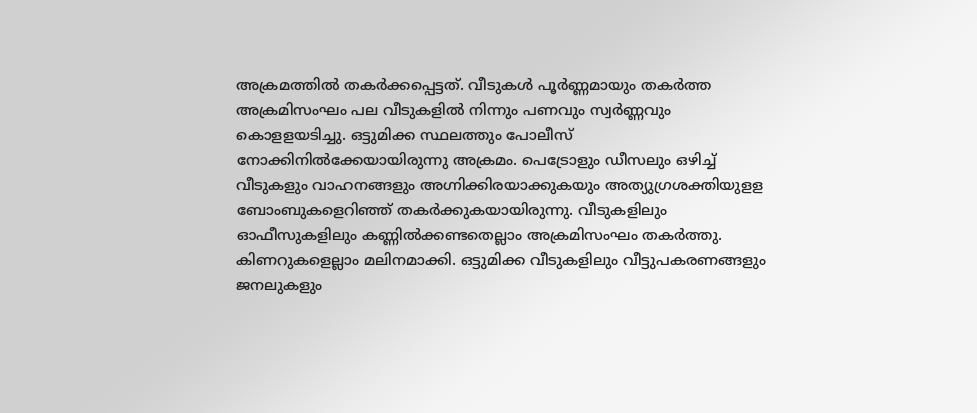അക്രമത്തില്‍ തകര്‍ക്കപ്പെട്ടത്. വീടുകള്‍ പൂര്‍ണ്ണമായും തകര്‍ത്ത അക്രമിസംഘം പല വീടുകളില്‍ നിന്നും പണവും സ്വര്‍ണ്ണവും കൊളളയടിച്ചു. ഒട്ടുമിക്ക സ്ഥലത്തും പോലീസ് നോക്കിനില്‍ക്കേയായിരുന്നു അക്രമം. പെട്രോളും ഡീസലും ഒഴിച്ച് വീടുകളും വാഹനങ്ങളും അഗ്നിക്കിരയാക്കുകയും അത്യുഗ്രശക്തിയുളള ബോംബുകളെറിഞ്ഞ് തകര്‍ക്കുകയായിരുന്നു. വീടുകളിലും ഓഫീസുകളിലും കണ്ണില്‍ക്കണ്ടതെല്ലാം അക്രമിസംഘം തകര്‍ത്തു. കിണറുകളെല്ലാം മലിനമാക്കി. ഒട്ടുമിക്ക വീടുകളിലും വീട്ടുപകരണങ്ങളും ജനലുകളും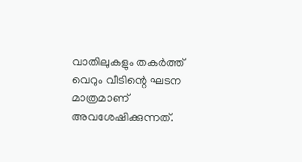വാതിലുകളും തകര്‍ത്ത് വെറും വീടിന്റെ ഘടന മാത്രമാണ് അവശേഷിക്കുന്നത്.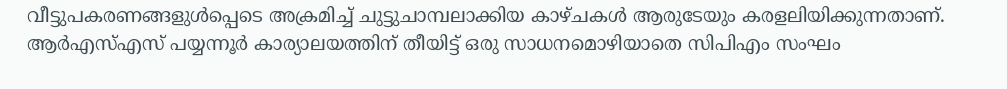വീട്ടുപകരണങ്ങളുള്‍പ്പെടെ അക്രമിച്ച് ചുട്ടുചാമ്പലാക്കിയ കാഴ്ചകള്‍ ആരുടേയും കരളലിയിക്കുന്നതാണ്. ആര്‍എസ്എസ് പയ്യന്നൂര്‍ കാര്യാലയത്തിന് തീയിട്ട് ഒരു സാധനമൊഴിയാതെ സിപിഎം സംഘം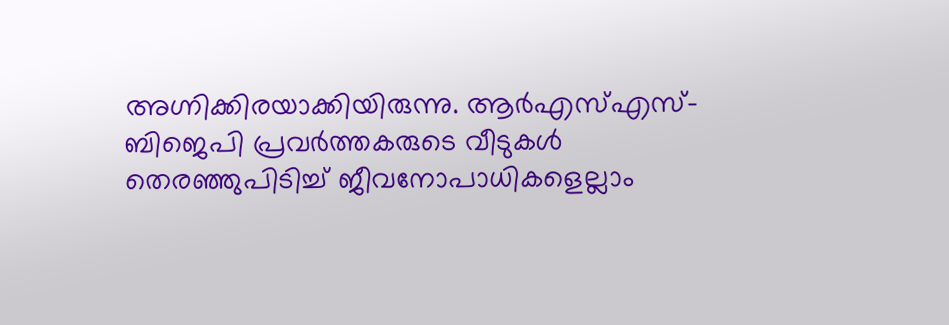അഗ്നിക്കിരയാക്കിയിരുന്നു. ആര്‍എസ്എസ്-ബിജെപി പ്രവര്‍ത്തകരുടെ വീടുകള്‍ തെരഞ്ഞുപിടിച്ച് ജീവനോപാധികളെല്ലാം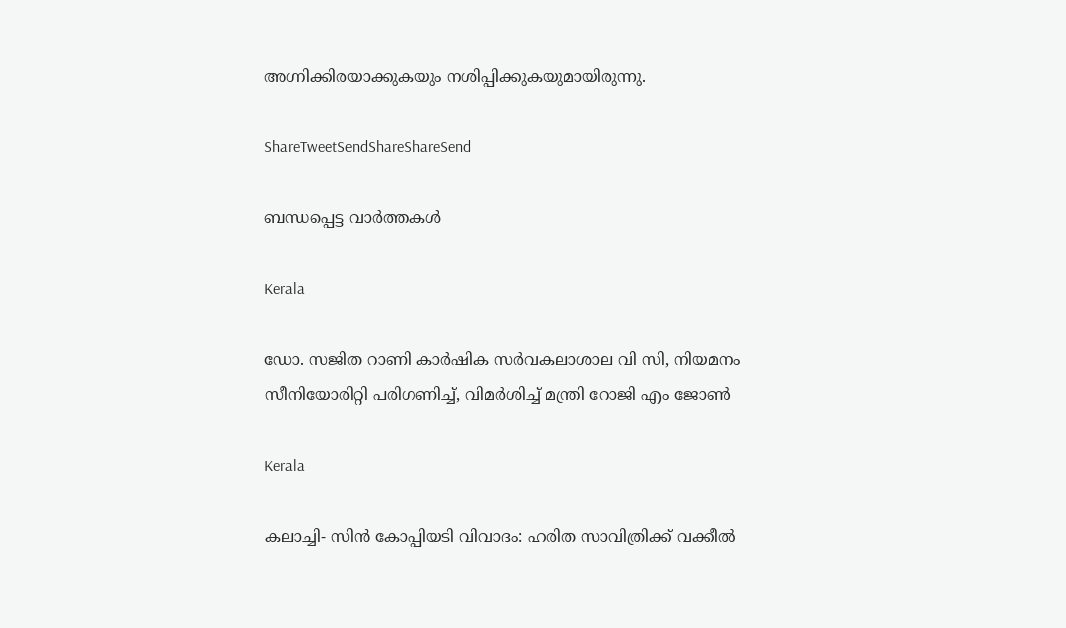അഗ്നിക്കിരയാക്കുകയും നശിപ്പിക്കുകയുമായിരുന്നു.

ShareTweetSendShareShareSend

ബന്ധപ്പെട്ട വാര്‍ത്തകള്‍

Kerala

ഡോ. സജിത റാണി കാര്‍ഷിക സര്‍വകലാശാല വി സി, നിയമനം സീനിയോരിറ്റി പരിഗണിച്ച്, വിമര്‍ശിച്ച് മന്ത്രി റോജി എം ജോണ്‍

Kerala

കലാച്ചി- സിന്‍ കോപ്പിയടി വിവാദം: ഹരിത സാവിത്രിക്ക് വക്കീല്‍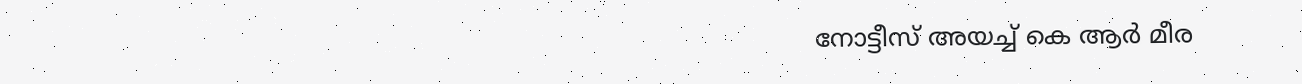നോട്ടീസ് അയച്ച് കെ ആര്‍ മീര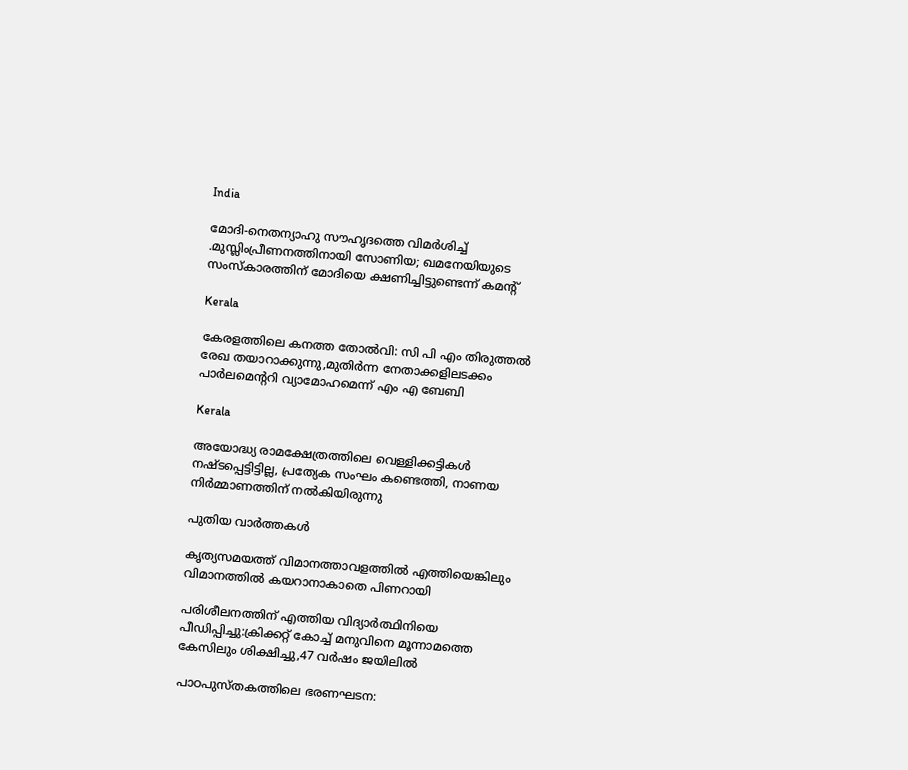India

മോദി-നെതന്യാഹു സൗഹൃദത്തെ വിമര്‍ശിച്ച് .മുസ്ലിംപ്രീണനത്തിനായി സോണിയ; ഖമനേയിയുടെ സംസ്കാരത്തിന് മോദിയെ ക്ഷണിച്ചിട്ടുണ്ടെന്ന് കമന്‍റ്

Kerala

കേരളത്തിലെ കനത്ത തോല്‍വി: സി പി എം തിരുത്തല്‍ രേഖ തയാറാക്കുന്നു,മുതിര്‍ന്ന നേതാക്കളിലടക്കം പാര്‍ലമെന്ററി വ്യാമോഹമെന്ന് എം എ ബേബി

Kerala

അയോദ്ധ്യ രാമക്ഷേത്രത്തിലെ വെള്ളിക്കട്ടികൾ നഷ്ടപ്പെട്ടിട്ടില്ല, പ്രത്യേക സംഘം കണ്ടെത്തി, നാണയ നിർമ്മാണത്തിന് നൽകിയിരുന്നു

പുതിയ വാര്‍ത്തകള്‍

കൃത്യസമയത്ത് വിമാനത്താവളത്തില്‍ എത്തിയെങ്കിലും വിമാനത്തില്‍ കയറാനാകാതെ പിണറായി

പരിശീലനത്തിന് എത്തിയ വിദ്യാര്‍ത്ഥിനിയെ പീഡിപ്പിച്ചു:ക്രിക്കറ്റ് കോച്ച് മനുവിനെ മൂന്നാമത്തെ കേസിലും ശിക്ഷിച്ചു,47 വര്‍ഷം ജയിലില്‍

പാഠപുസ്തകത്തിലെ ഭരണഘടന: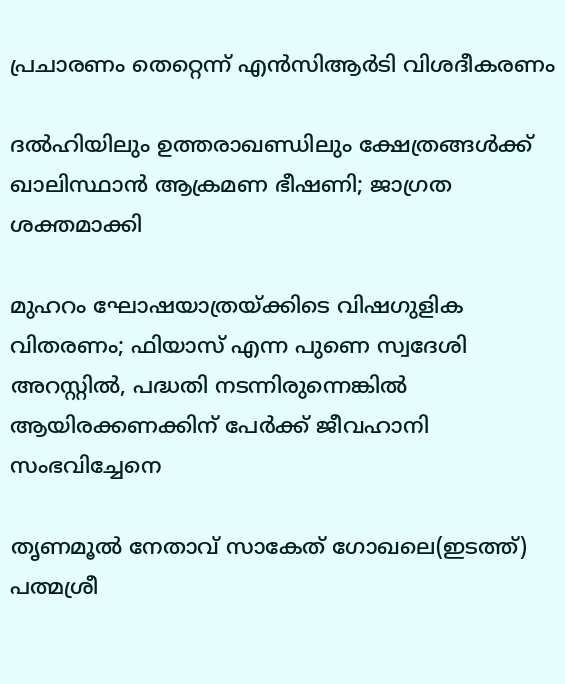പ്രചാരണം തെറ്റെന്ന് എൻസിആർടി വിശദീകരണം

ദൽഹിയിലും ഉത്തരാഖണ്ഡിലും ക്ഷേത്രങ്ങൾക്ക് ഖാലിസ്ഥാൻ ആക്രമണ ഭീഷണി; ജാഗ്രത ശക്തമാക്കി

മുഹറം ഘോഷയാത്രയ്‌ക്കിടെ വിഷഗുളിക വിതരണം; ഫിയാസ് എന്ന പുണെ സ്വദേശി അറസ്റ്റിൽ, പദ്ധതി നടന്നിരുന്നെങ്കിൽ ആയിരക്കണക്കിന് പേർക്ക് ജീവഹാനി സംഭവിച്ചേനെ

തൃണമൂല്‍ നേതാവ് സാകേത് ഗോഖലെ(ഇടത്ത്) പത്മശ്രീ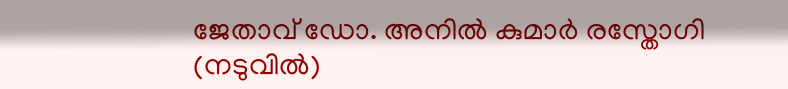ജേതാവ് ഡോ. അനില്‍ കുമാര്‍ രസ്തോഗി (നടുവില്‍)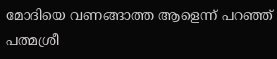മോദിയെ വണങ്ങാത്ത ആളെന്ന് പറഞ്ഞ് പത്മശ്രീ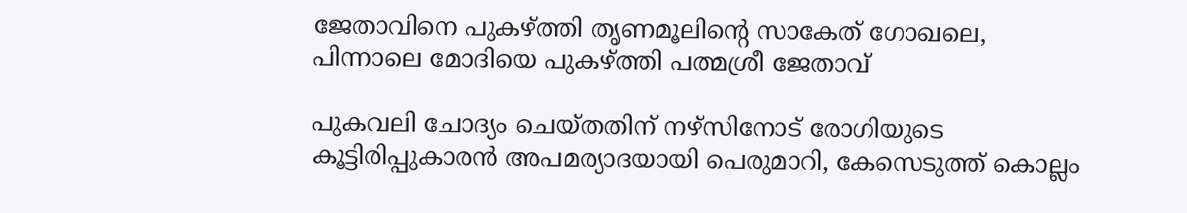ജേതാവിനെ പുകഴ്‌ത്തി തൃണമൂലിന്റെ സാകേത് ഗോഖലെ, പിന്നാലെ മോദിയെ പുകഴ്‌ത്തി പത്മശ്രീ ജേതാവ്

പുകവലി ചോദ്യം ചെയ്തതിന് നഴ്‌സിനോട് രോഗിയുടെ കൂട്ടിരിപ്പുകാരന്‍ അപമര്യാദയായി പെരുമാറി, കേസെടുത്ത് കൊല്ലം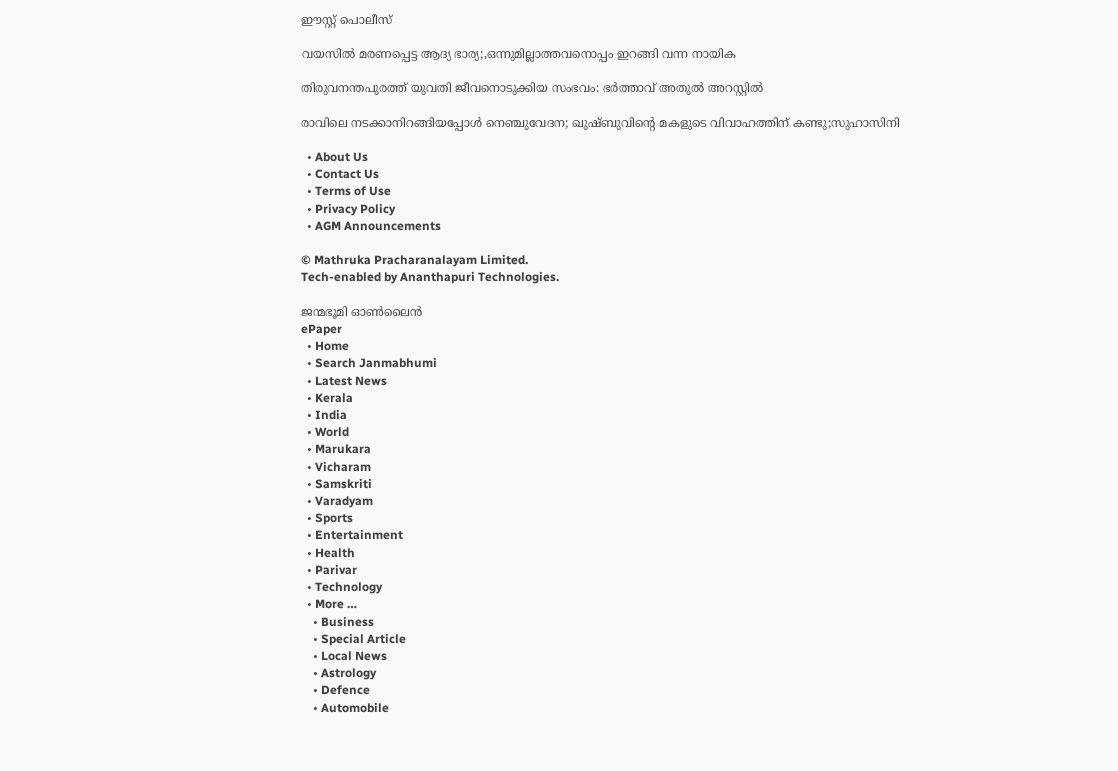ഈസ്റ്റ് പൊലീസ്

വയസില്‍ മരണപ്പെട്ട ആദ്യ ഭാര്യ;,ഒന്നുമില്ലാത്തവനൊപ്പം ഇറങ്ങി വന്ന നായിക

തിരുവനന്തപുരത്ത് യുവതി ജീവനൊടുക്കിയ സംഭവം: ഭര്‍ത്താവ് അതുല്‍ അറസ്റ്റില്‍

രാവിലെ നടക്കാനിറങ്ങിയപ്പോള്‍ നെഞ്ചുവേദന; ഖുഷ്ബുവിന്റെ മകളുടെ വിവാഹത്തിന് കണ്ടു;സുഹാസിനി

  • About Us
  • Contact Us
  • Terms of Use
  • Privacy Policy
  • AGM Announcements

© Mathruka Pracharanalayam Limited.
Tech-enabled by Ananthapuri Technologies.

ജന്മഭൂമി ഓണ്‍ലൈന്‍
ePaper
  • Home
  • Search Janmabhumi
  • Latest News
  • Kerala
  • India
  • World
  • Marukara
  • Vicharam
  • Samskriti
  • Varadyam
  • Sports
  • Entertainment
  • Health
  • Parivar
  • Technology
  • More …
    • Business
    • Special Article
    • Local News
    • Astrology
    • Defence
    • Automobile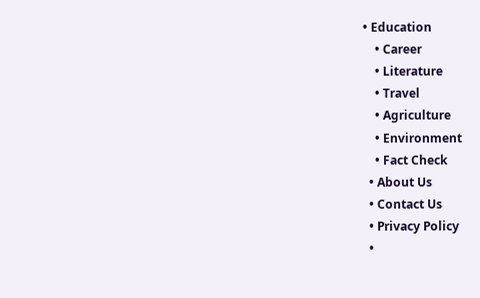• Education
    • Career
    • Literature
    • Travel
    • Agriculture
    • Environment
    • Fact Check
  • About Us
  • Contact Us
  • Privacy Policy
  •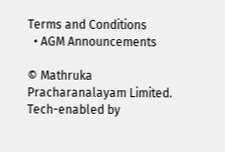Terms and Conditions
  • AGM Announcements

© Mathruka Pracharanalayam Limited.
Tech-enabled by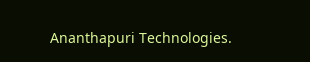Ananthapuri Technologies.